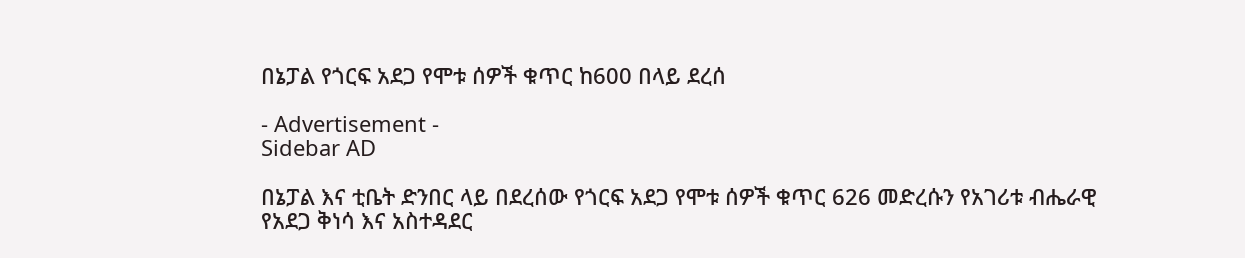በኔፓል የጎርፍ አደጋ የሞቱ ሰዎች ቁጥር ከ600 በላይ ደረሰ

- Advertisement -
Sidebar AD

በኔፓል እና ቲቤት ድንበር ላይ በደረሰው የጎርፍ አደጋ የሞቱ ሰዎች ቁጥር 626 መድረሱን የአገሪቱ ብሔራዊ የአደጋ ቅነሳ እና አስተዳደር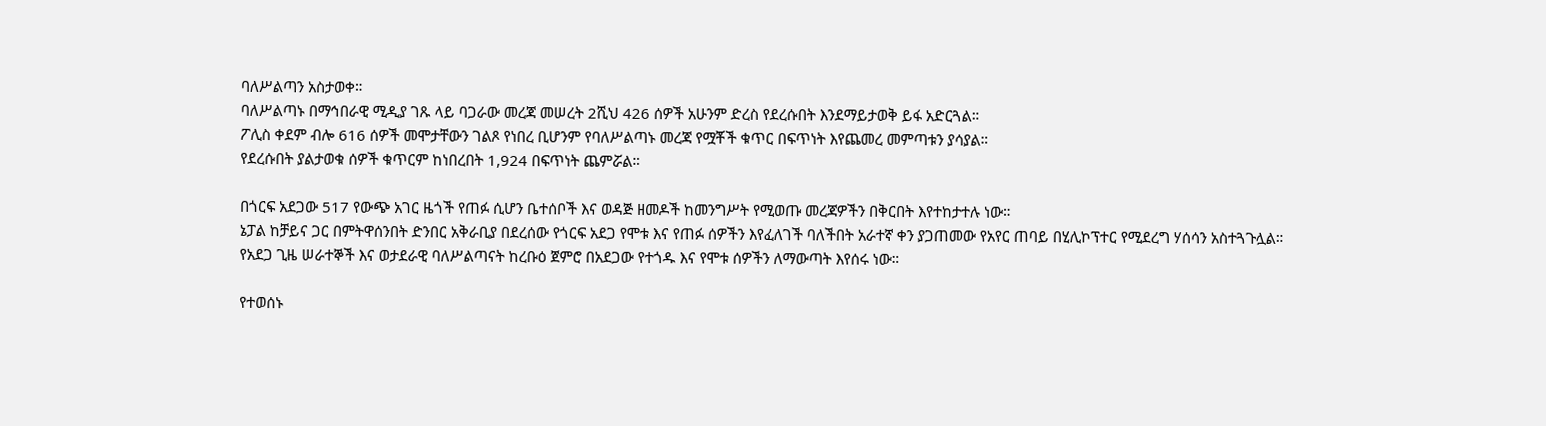ባለሥልጣን አስታወቀ።
ባለሥልጣኑ በማኅበራዊ ሚዲያ ገጹ ላይ ባጋራው መረጃ መሠረት 2ሺህ 426 ሰዎች አሁንም ድረስ የደረሱበት እንደማይታወቅ ይፋ አድርጓል።
ፖሊስ ቀደም ብሎ 616 ሰዎች መሞታቸውን ገልጾ የነበረ ቢሆንም የባለሥልጣኑ መረጃ የሟቾች ቁጥር በፍጥነት እየጨመረ መምጣቱን ያሳያል።
የደረሱበት ያልታወቁ ሰዎች ቁጥርም ከነበረበት 1,924 በፍጥነት ጨምሯል።

በጎርፍ አደጋው 517 የውጭ አገር ዜጎች የጠፉ ሲሆን ቤተሰቦች እና ወዳጅ ዘመዶች ከመንግሥት የሚወጡ መረጃዎችን በቅርበት እየተከታተሉ ነው።
ኔፓል ከቻይና ጋር በምትዋሰንበት ድንበር አቅራቢያ በደረሰው የጎርፍ አደጋ የሞቱ እና የጠፉ ሰዎችን እየፈለገች ባለችበት አራተኛ ቀን ያጋጠመው የአየር ጠባይ በሂሊኮፕተር የሚደረግ ሃሰሳን አስተጓጉሏል።
የአደጋ ጊዜ ሠራተኞች እና ወታደራዊ ባለሥልጣናት ከረቡዕ ጀምሮ በአደጋው የተጎዱ እና የሞቱ ሰዎችን ለማውጣት እየሰሩ ነው።

የተወሰኑ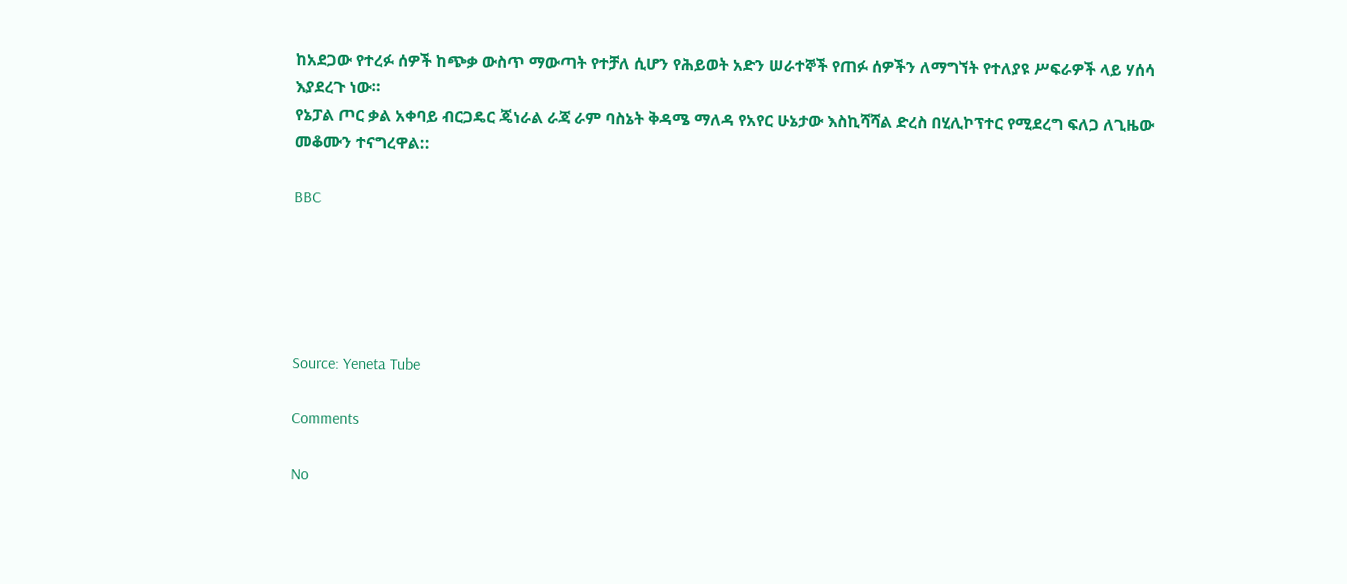ከአደጋው የተረፉ ሰዎች ከጭቃ ውስጥ ማውጣት የተቻለ ሲሆን የሕይወት አድን ሠራተኞች የጠፉ ሰዎችን ለማግኘት የተለያዩ ሥፍራዎች ላይ ሃሰሳ እያደረጉ ነው።
የኔፓል ጦር ቃል አቀባይ ብርጋዴር ጄነራል ራጃ ራም ባስኔት ቅዳሜ ማለዳ የአየር ሁኔታው እስኪሻሻል ድረስ በሂሊኮፕተር የሚደረግ ፍለጋ ለጊዜው መቆሙን ተናግረዋል::

BBC





Source: Yeneta Tube

Comments

No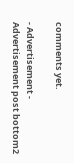comments yet.

- Advertisement -
Advertisement post bottom2